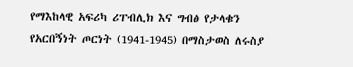የማእከላዊ አፍሪካ ሪፐብሊክ እና ግብፅ የታላቁን የአርበኝነት ጦርነት (1941-1945) በማስታወስ ለሩስያ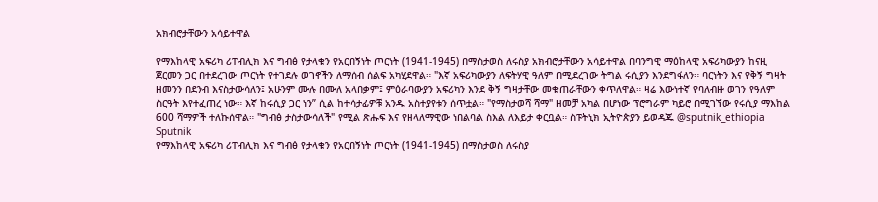አክብሮታቸውን አሳይተዋል

የማእከላዊ አፍሪካ ሪፐብሊክ እና ግብፅ የታላቁን የአርበኝነት ጦርነት (1941-1945) በማስታወስ ለሩስያ አክብሮታቸውን አሳይተዋል በባንግዊ ማዕከላዊ አፍሪካውያን ከናዚ ጀርመን ጋር በተደረገው ጦርነት የተገደሉ ወገኖችን ለማሰብ ሰልፍ አካሂደዋል። "እኛ አፍሪካውያን ለፍትሃዊ ዓለም በሚደረገው ትግል ሩሲያን እንደግፋለን። ባርነትን እና የቅኝ ግዛት ዘመንን በደንብ እናስታውሳለን፤ አሁንም ሙሉ በሙለ አላበቃም፤ ምዕራባውያን አፍሪካን እንደ ቅኝ ግዛታቸው መቁጠራቸውን ቀጥለዋል። ዛሬ እውነተኛ የባለብዙ ወገን የዓለም ስርዓት እየተፈጠረ ነው። እኛ ከሩሲያ ጋር ነን” ሲል ከተሳታፊዎቹ አንዱ አስተያየቱን ሰጥቷል። "የማስታወሻ ሻማ" ዘመቻ አካል በሆነው ፕሮግራም ካይሮ በሚገኘው የሩሲያ ማእከል 600 ሻማዎች ተለኩሰዋል። "ግብፅ ታስታውሳለች" የሚል ጽሑፍ እና የዘላለማዊው ነበልባል ስእል ለእይታ ቀርቧል። ስፑትኒክ ኢትዮጵያን ይወዳጁ @sputnik_ethiopia
Sputnik
የማእከላዊ አፍሪካ ሪፐብሊክ እና ግብፅ የታላቁን የአርበኝነት ጦርነት (1941-1945) በማስታወስ ለሩስያ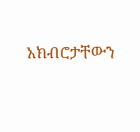አክብሮታቸውን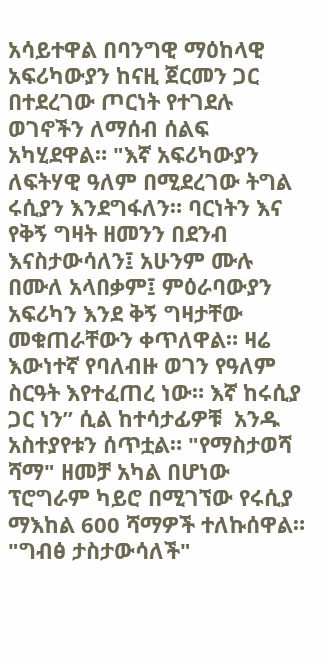አሳይተዋል በባንግዊ ማዕከላዊ አፍሪካውያን ከናዚ ጀርመን ጋር በተደረገው ጦርነት የተገደሉ ወገኖችን ለማሰብ ሰልፍ አካሂደዋል። "እኛ አፍሪካውያን ለፍትሃዊ ዓለም በሚደረገው ትግል ሩሲያን እንደግፋለን። ባርነትን እና የቅኝ ግዛት ዘመንን በደንብ እናስታውሳለን፤ አሁንም ሙሉ በሙለ አላበቃም፤ ምዕራባውያን አፍሪካን እንደ ቅኝ ግዛታቸው መቁጠራቸውን ቀጥለዋል። ዛሬ እውነተኛ የባለብዙ ወገን የዓለም ስርዓት እየተፈጠረ ነው። እኛ ከሩሲያ ጋር ነን” ሲል ከተሳታፊዎቹ  አንዱ አስተያየቱን ሰጥቷል። "የማስታወሻ ሻማ" ዘመቻ አካል በሆነው ፕሮግራም ካይሮ በሚገኘው የሩሲያ ማእከል 600 ሻማዎች ተለኩሰዋል። "ግብፅ ታስታውሳለች"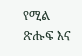የሚል ጽሑፍ እና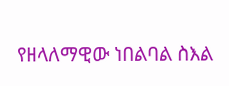የዘላለማዊው ነበልባል ስእል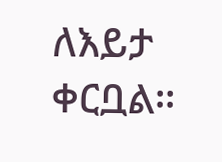ለእይታ ቀርቧል።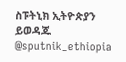ስፑትኒክ ኢትዮጵያን ይወዳጁ @sputnik_ethiopia